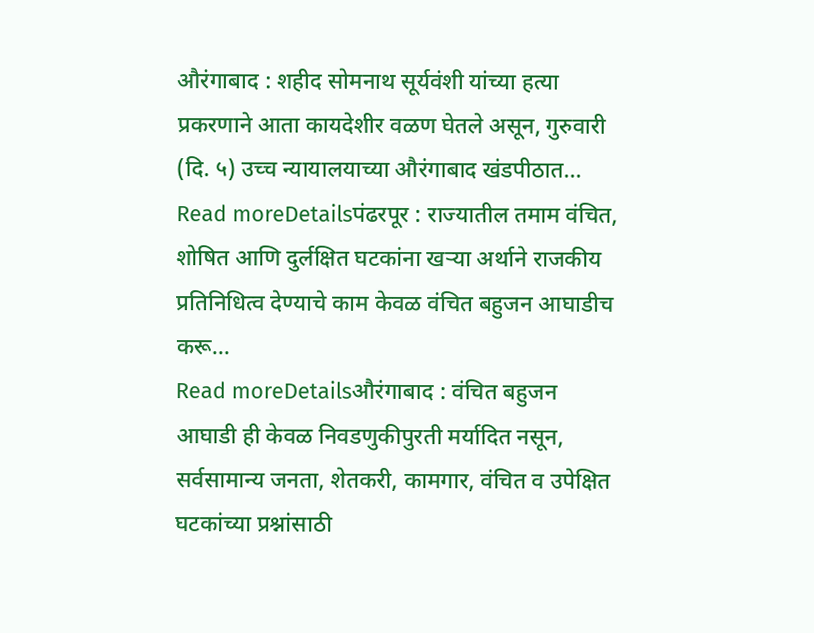औरंगाबाद : शहीद सोमनाथ सूर्यवंशी यांच्या हत्या प्रकरणाने आता कायदेशीर वळण घेतले असून, गुरुवारी (दि. ५) उच्च न्यायालयाच्या औरंगाबाद खंडपीठात...
Read moreDetailsपंढरपूर : राज्यातील तमाम वंचित, शोषित आणि दुर्लक्षित घटकांना खऱ्या अर्थाने राजकीय प्रतिनिधित्व देण्याचे काम केवळ वंचित बहुजन आघाडीच करू...
Read moreDetailsऔरंगाबाद : वंचित बहुजन आघाडी ही केवळ निवडणुकीपुरती मर्यादित नसून, सर्वसामान्य जनता, शेतकरी, कामगार, वंचित व उपेक्षित घटकांच्या प्रश्नांसाठी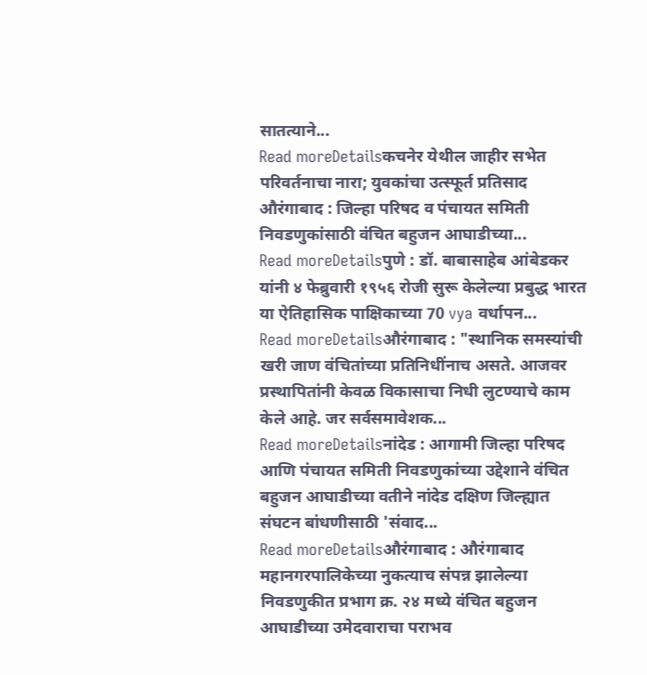सातत्याने...
Read moreDetailsकचनेर येथील जाहीर सभेत परिवर्तनाचा नारा; युवकांचा उत्स्फूर्त प्रतिसाद औरंगाबाद : जिल्हा परिषद व पंचायत समिती निवडणुकांसाठी वंचित बहुजन आघाडीच्या...
Read moreDetailsपुणे : डॉ. बाबासाहेब आंबेडकर यांनी ४ फेब्रुवारी १९५६ रोजी सुरू केलेल्या प्रबुद्ध भारत या ऐतिहासिक पाक्षिकाच्या 70 vya वर्धापन...
Read moreDetailsऔरंगाबाद : "स्थानिक समस्यांची खरी जाण वंचितांच्या प्रतिनिधींनाच असते. आजवर प्रस्थापितांनी केवळ विकासाचा निधी लुटण्याचे काम केले आहे. जर सर्वसमावेशक...
Read moreDetailsनांदेड : आगामी जिल्हा परिषद आणि पंचायत समिती निवडणुकांच्या उद्देशाने वंचित बहुजन आघाडीच्या वतीने नांदेड दक्षिण जिल्ह्यात संघटन बांधणीसाठी 'संवाद...
Read moreDetailsऔरंगाबाद : औरंगाबाद महानगरपालिकेच्या नुकत्याच संपन्न झालेल्या निवडणुकीत प्रभाग क्र. २४ मध्ये वंचित बहुजन आघाडीच्या उमेदवाराचा पराभव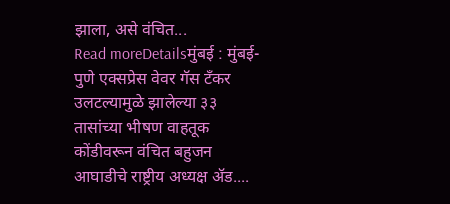झाला, असे वंचित...
Read moreDetailsमुंबई : मुंबई-पुणे एक्सप्रेस वेवर गॅस टँकर उलटल्यामुळे झालेल्या ३३ तासांच्या भीषण वाहतूक कोंडीवरून वंचित बहुजन आघाडीचे राष्ट्रीय अध्यक्ष ॲड....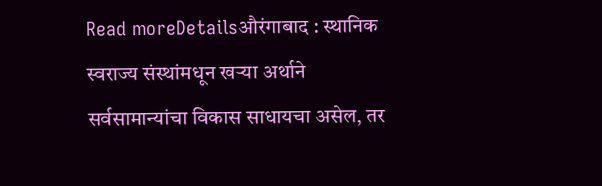Read moreDetailsऔरंगाबाद : स्थानिक स्वराज्य संस्थांमधून खऱ्या अर्थाने सर्वसामान्यांचा विकास साधायचा असेल, तर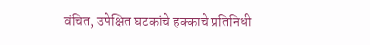वंचित, उपेक्षित घटकांचे हक्काचे प्रतिनिधी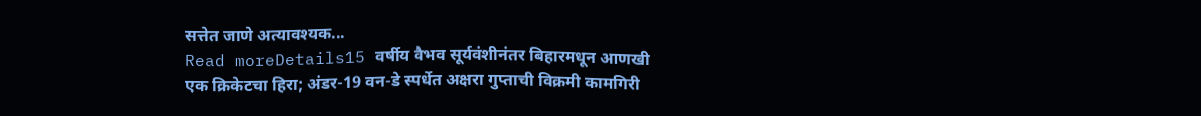सत्तेत जाणे अत्यावश्यक...
Read moreDetails15 वर्षीय वैभव सूर्यवंशीनंतर बिहारमधून आणखी एक क्रिकेटचा हिरा; अंडर-19 वन-डे स्पर्धेत अक्षरा गुप्ताची विक्रमी कामगिरी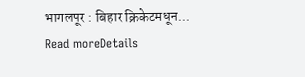भागलपूर : बिहार क्रिकेटमधून...
Read moreDetails